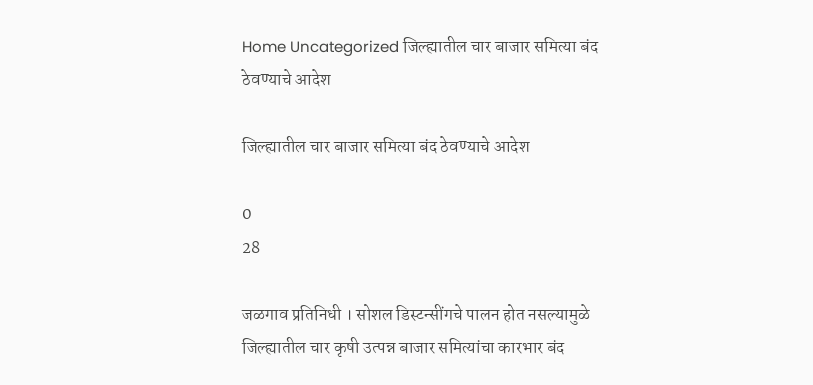Home Uncategorized जिल्ह्यातील चार बाजार समित्या बंद ठेवण्याचे आदेश

जिल्ह्यातील चार बाजार समित्या बंद ठेवण्याचे आदेश

0
28

जळगाव प्रतिनिधी । सोशल डिस्टन्सींगचे पालन होत नसल्यामुळे जिल्ह्यातील चार कृषी उत्पन्न बाजार समित्यांचा कारभार बंद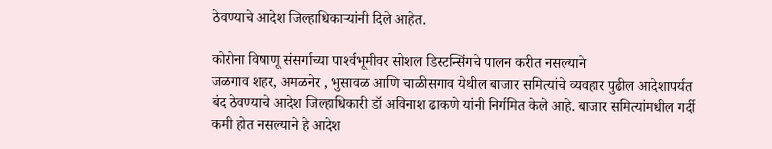ठेवण्याचे आदेश जिल्हाधिकार्‍यांनी दिले आहेत.

कोरोना विषाणू संसर्गाच्या पार्श्‍वभूमीवर सोशल डिस्टन्सिंगचे पालन करीत नसल्याने
जळगाव शहर, अमळनेर , भुसावळ आणि चाळीसगाव येथील बाजार समित्यांचे व्यवहार पुढील आदेशापर्यत बंद ठेवण्याचे आदेश जिल्हाधिकारी डॉ अविनाश ढाकणे यांनी निर्गमित केले आहे. बाजार समित्यांमधील गर्दी कमी होत नसल्याने हे आदेश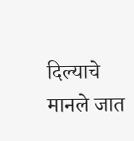दिल्याचे मानले जात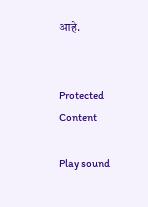आहे.


Protected Content

Play sound